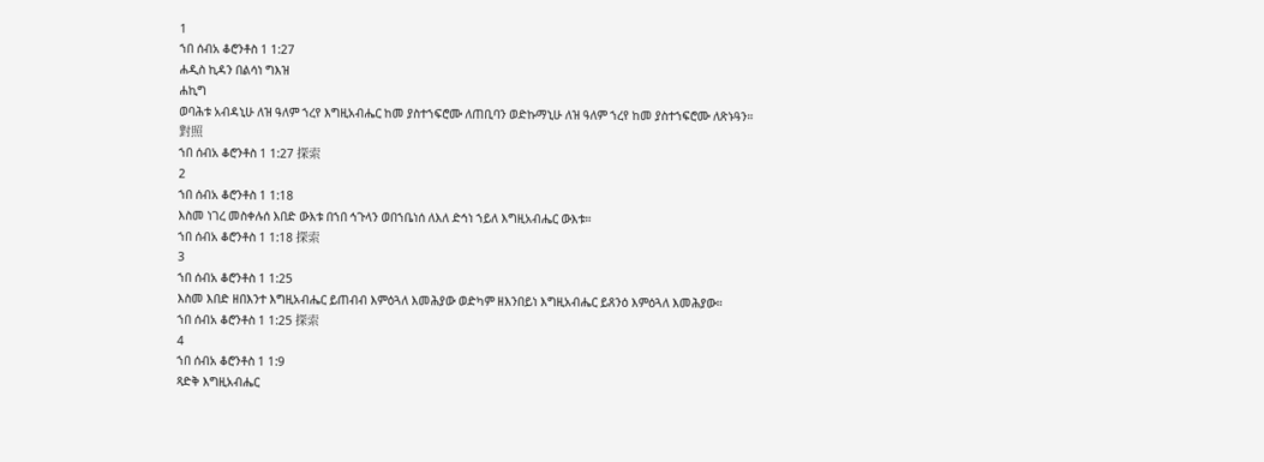1
ኀበ ሰብአ ቆሮንቶስ 1 1:27
ሐዲስ ኪዳን በልሳነ ግእዝ
ሐኪግ
ወባሕቱ አብዳኒሁ ለዝ ዓለም ኀረየ እግዚአብሔር ከመ ያስተኀፍሮሙ ለጠቢባን ወድኩማኒሁ ለዝ ዓለም ኀረየ ከመ ያስተኀፍሮሙ ለጽኑዓን።
對照
ኀበ ሰብአ ቆሮንቶስ 1 1:27 探索
2
ኀበ ሰብአ ቆሮንቶስ 1 1:18
እስመ ነገረ መስቀሉሰ እበድ ውእቱ በኀበ ኅጉላን ወበኀቤነሰ ለእለ ድኅነ ኀይለ እግዚአብሔር ውእቱ።
ኀበ ሰብአ ቆሮንቶስ 1 1:18 探索
3
ኀበ ሰብአ ቆሮንቶስ 1 1:25
እስመ እበድ ዘበእንተ እግዚአብሔር ይጠብብ እምዕጓለ እመሕያው ወድካም ዘእንበይነ እግዚአብሔር ይጸንዕ እምዕጓለ እመሕያው።
ኀበ ሰብአ ቆሮንቶስ 1 1:25 探索
4
ኀበ ሰብአ ቆሮንቶስ 1 1:9
ጻድቅ እግዚአብሔር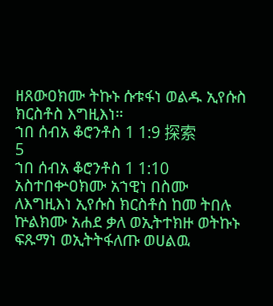ዘጸውዐክሙ ትኩኑ ሱቱፋነ ወልዱ ኢየሱስ ክርስቶስ እግዚእነ።
ኀበ ሰብአ ቆሮንቶስ 1 1:9 探索
5
ኀበ ሰብአ ቆሮንቶስ 1 1:10
አስተበቍዐክሙ አኀዊነ በስሙ ለእግዚእነ ኢየሱስ ክርስቶስ ከመ ትበሉ ኵልክሙ አሐደ ቃለ ወኢትተክዙ ወትኩኑ ፍጹማነ ወኢትትፋለጡ ወሀልዉ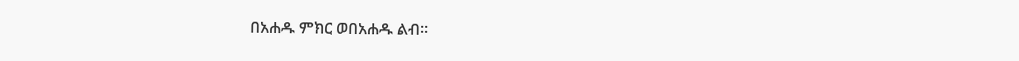በአሐዱ ምክር ወበአሐዱ ልብ።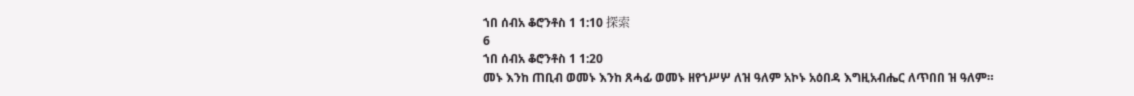ኀበ ሰብአ ቆሮንቶስ 1 1:10 探索
6
ኀበ ሰብአ ቆሮንቶስ 1 1:20
መኑ እንከ ጠቢብ ወመኑ እንከ ጸሓፊ ወመኑ ዘየኀሥሦ ለዝ ዓለም አኮኑ አዕበዳ እግዚአብሔር ለጥበበ ዝ ዓለም።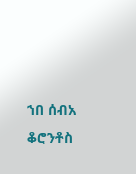ኀበ ሰብአ ቆሮንቶስ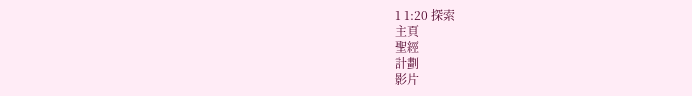1 1:20 探索
主頁
聖經
計劃
影片